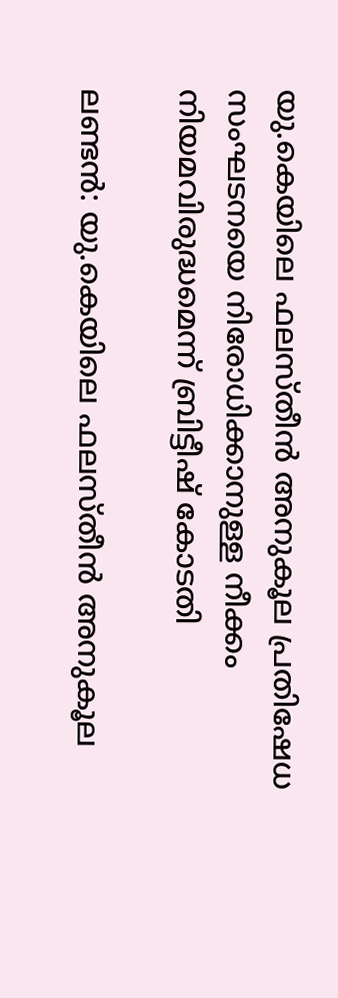യു.കെയിലെ ഫലസ്തീൻ അനുകൂല പ്രതിഷേധ സംഘടനയെ നിരോധിക്കാനുള്ള നീക്കം നിയമവിരുദ്ധമെന്ന് ബ്രിട്ടീഷ് കോടതി

ലണ്ടൻ: യു.കെയിലെ ഫലസ്തീൻ അനുകൂല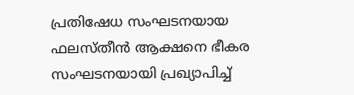പ്രതിഷേധ സംഘടനയായ ഫലസ്തീൻ ആക്ഷനെ ഭീകര സംഘടനയായി പ്രഖ്യാപിച്ച്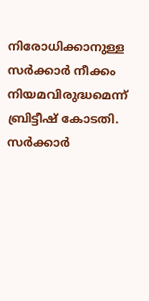നിരോധിക്കാനുള്ള സർക്കാർ നീക്കം നിയമവിരുദ്ധമെന്ന് ബ്രിട്ടീഷ് കോടതി. സർക്കാർ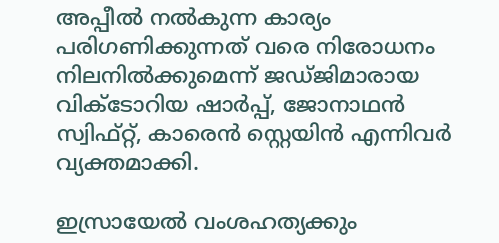അപ്പീൽ നൽകുന്ന കാര്യം പരിഗണിക്കുന്നത് വരെ നിരോധനം നിലനിൽക്കുമെന്ന് ജഡ്ജിമാരായ വിക്ടോറിയ ഷാർപ്പ്, ജോനാഥൻ സ്വിഫ്റ്റ്, കാരെൻ സ്റ്റെയിൻ എന്നിവർ വ്യക്തമാക്കി.

ഇസ്രായേൽ വംശഹത്യക്കും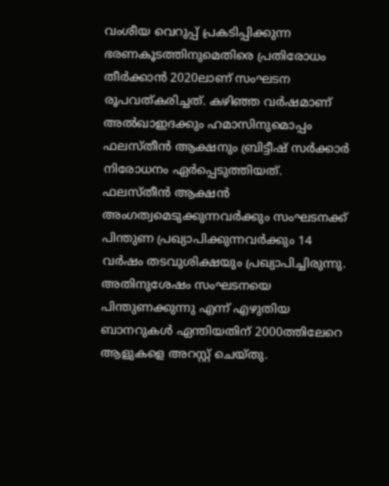വംശീയ വെറുപ്പ് പ്രകടിപ്പിക്കുന്ന ഭരണകൂടത്തിനുമെതിരെ പ്രതിരോധം തീർക്കാൻ 2020ലാണ് സംഘടന രൂപവത്കരിച്ചത്. കഴിഞ്ഞ വർഷമാണ് അൽഖാഇദക്കും ഹമാസിനുമൊപ്പം ഫലസ്തീൻ ആക്ഷനും ബ്രിട്ടീഷ് സർക്കാർ നിരോധനം ഏർപ്പെടുത്തിയത്. ഫലസ്തീൻ ആക്ഷൻ അംഗത്വമെടുക്കുന്നവർക്കും സംഘടനക്ക് പിന്തുണ പ്രഖ്യാപിക്കുന്നവർക്കും 14 വർഷം തടവുശിക്ഷയും പ്രഖ്യാപിച്ചിരുന്നു. അതിനുശേഷം സംഘടനയെ പിന്തുണക്കുന്നു എന്ന് എഴുതിയ ബാനറുകൾ ഏന്തിയതിന് 2000ത്തിലേറെ ആളുകളെ അറസ്റ്റ് ചെയ്തു.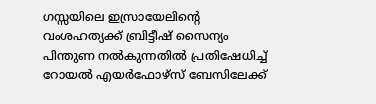ഗസ്സയിലെ ഇസ്രായേലിന്റെ വംശഹത്യക്ക് ബ്രിട്ടീഷ് സൈന്യം പിന്തുണ നൽകുന്നതിൽ പ്രതിഷേധിച്ച് റോയൽ എയർഫോഴ്സ് ബേസിലേക്ക്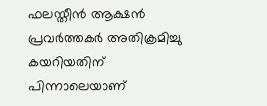ഫലസ്തീൻ ആക്ഷൻ പ്രവർത്തകർ അതിക്രമിച്ചു കയറിയതിന് പിന്നാലെയാണ്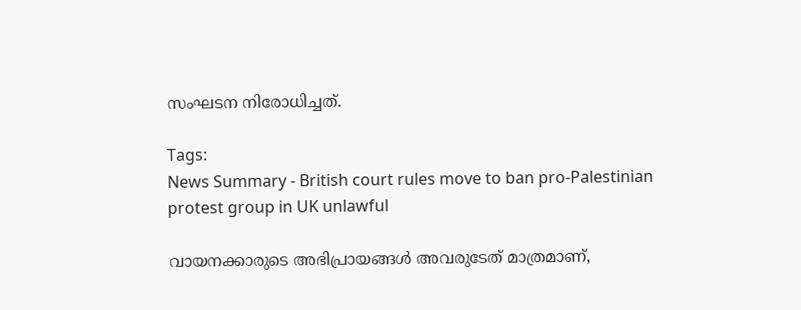സംഘടന നിരോധിച്ചത്.

Tags:
News Summary - British court rules move to ban pro-Palestinian protest group in UK unlawful

വായനക്കാരുടെ അഭിപ്രായങ്ങള്‍ അവരുടേത് മാത്രമാണ്,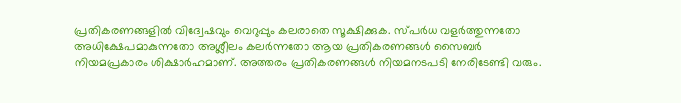പ്രതികരണങ്ങളിൽ വിദ്വേഷവും വെറുപ്പും കലരാതെ സൂക്ഷിക്കുക. സ്പർധ വളർത്തുന്നതോ അധിക്ഷേപമാകുന്നതോ അശ്ലീലം കലർന്നതോ ആയ പ്രതികരണങ്ങൾ സൈബർ നിയമപ്രകാരം ശിക്ഷാർഹമാണ്. അത്തരം പ്രതികരണങ്ങൾ നിയമനടപടി നേരിടേണ്ടി വരും.